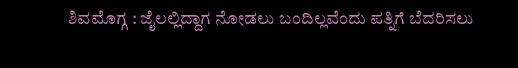ಶಿವಮೊಗ್ಗ : ಜೈಲಲ್ಲಿದ್ದಾಗ ನೋಡಲು ಬಂದಿಲ್ಲವೆಂದು ಪತ್ನಿಗೆ ಬೆದರಿಸಲು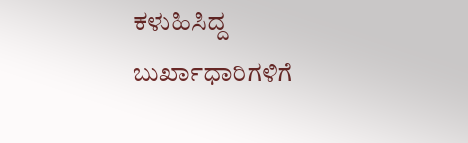ಕಳುಹಿಸಿದ್ದ ಬುರ್ಖಾಧಾರಿಗಳಿಗೆ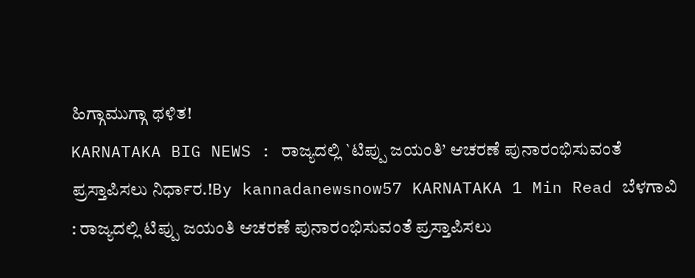ಹಿಗ್ಗಾಮುಗ್ಗಾ ಥಳಿತ!
KARNATAKA BIG NEWS : ರಾಜ್ಯದಲ್ಲಿ `ಟಿಪ್ಪು ಜಯಂತಿ’ ಆಚರಣೆ ಪುನಾರಂಭಿಸುವಂತೆ ಪ್ರಸ್ತಾಪಿಸಲು ನಿರ್ಧಾರ.!By kannadanewsnow57 KARNATAKA 1 Min Read ಬೆಳಗಾವಿ : ರಾಜ್ಯದಲ್ಲಿ ಟಿಪ್ಪು ಜಯಂತಿ ಆಚರಣೆ ಪುನಾರಂಭಿಸುವಂತೆ ಪ್ರಸ್ತಾಪಿಸಲು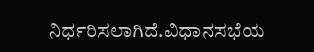ನಿರ್ಧರಿಸಲಾಗಿದೆ.ವಿಧಾನಸಭೆಯ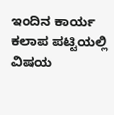ಇಂದಿನ ಕಾರ್ಯ ಕಲಾಪ ಪಟ್ಟಿಯಲ್ಲಿ ವಿಷಯ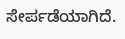ಸೇರ್ಪಡೆಯಾಗಿದೆ.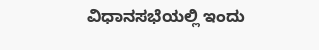ವಿಧಾನಸಭೆಯಲ್ಲಿ ಇಂದು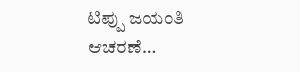ಟಿಪ್ಪು ಜಯಂತಿ ಆಚರಣೆ…